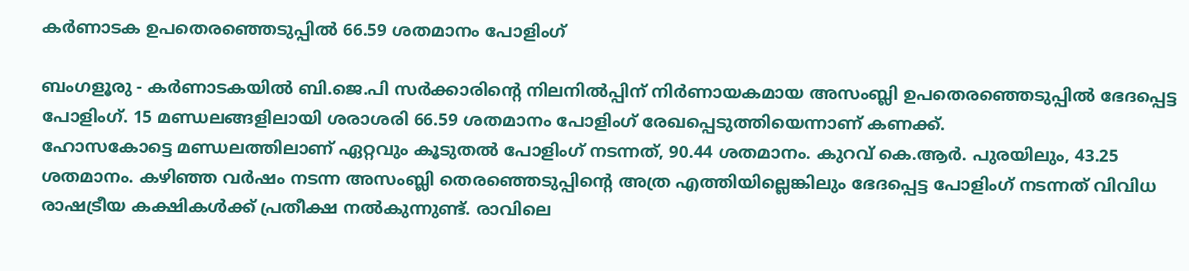കര്‍ണാടക ഉപതെരഞ്ഞെടുപ്പില്‍ 66.59 ശതമാനം പോളിംഗ്

ബംഗളൂരു - കര്‍ണാടകയില്‍ ബി.ജെ.പി സര്‍ക്കാരിന്റെ നിലനില്‍പ്പിന് നിര്‍ണായകമായ അസംബ്ലി ഉപതെരഞ്ഞെടുപ്പില്‍ ഭേദപ്പെട്ട പോളിംഗ്. 15 മണ്ഡലങ്ങളിലായി ശരാശരി 66.59 ശതമാനം പോളിംഗ് രേഖപ്പെടുത്തിയെന്നാണ് കണക്ക്.
ഹോസകോട്ടെ മണ്ഡലത്തിലാണ് ഏറ്റവും കൂടുതല്‍ പോളിംഗ് നടന്നത്, 90.44 ശതമാനം. കുറവ് കെ.ആര്‍. പുരയിലും, 43.25 ശതമാനം. കഴിഞ്ഞ വര്‍ഷം നടന്ന അസംബ്ലി തെരഞ്ഞെടുപ്പിന്റെ അത്ര എത്തിയില്ലെങ്കിലും ഭേദപ്പെട്ട പോളിംഗ് നടന്നത് വിവിധ രാഷട്രീയ കക്ഷികള്‍ക്ക് പ്രതീക്ഷ നല്‍കുന്നുണ്ട്. രാവിലെ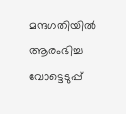മന്ദഗതിയില്‍ ആരംഭിച്ച വോട്ടെടുപ്പ്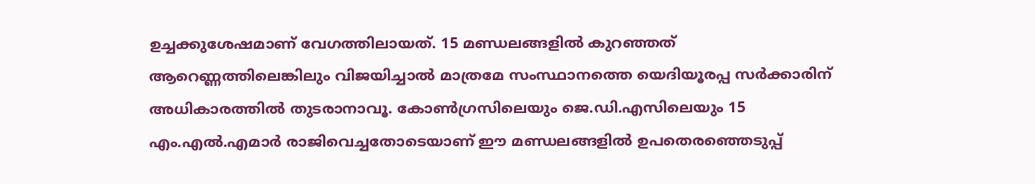ഉച്ചക്കുശേഷമാണ് വേഗത്തിലായത്. 15 മണ്ഡലങ്ങളില്‍ കുറഞ്ഞത് ആറെണ്ണത്തിലെങ്കിലും വിജയിച്ചാല്‍ മാത്രമേ സംസ്ഥാനത്തെ യെദിയൂരപ്പ സര്‍ക്കാരിന് അധികാരത്തില്‍ തുടരാനാവൂ. കോണ്‍ഗ്രസിലെയും ജെ.ഡി.എസിലെയും 15 എം.എല്‍.എമാര്‍ രാജിവെച്ചതോടെയാണ് ഈ മണ്ഡലങ്ങളില്‍ ഉപതെരഞ്ഞെടുപ്പ്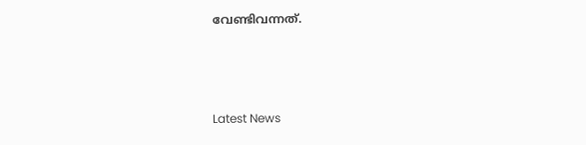വേണ്ടിവന്നത്.



Latest News